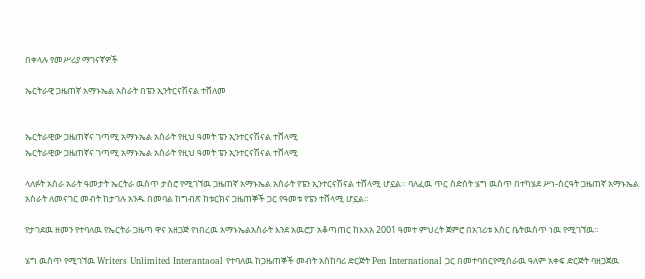በቀላሉ የመሥሪያ ማገናኛዎች

ኤርትራዊ ጋዜጠኛ አማኑኤል አስራት በፔን ኢንትርናሽናል ተሸለመ


ኤርትራዊው ጋዜጠኛና ገጣሚ አማኑኤል አስራት የዚህ ዓመት ፔን ኢንተርናሽናል ተሸላሚ
ኤርትራዊው ጋዜጠኛና ገጣሚ አማኑኤል አስራት የዚህ ዓመት ፔን ኢንተርናሽናል ተሸላሚ

ላለፉት አስራ አራት ዓመታት ኤርትራ ዉስጥ ታስሮ የሚገኘዉ ጋዜጠኛ አማኑኤል አስራት የፔን ኢንተርናሽናል ተሸላሚ ሆኗል። ባለፈዉ ጥር ስድስት ሄግ ዉስጥ በተካሄደ ሥነ-ስርዓት ጋዜጠኛ አማኑኤል አስራት ለመናገር መብት ከታገሉ አንዱ በመባል ከግብጽ ከቱርክና ጋዜጠኞች ጋር የዓመቱ የፔን ተሸላሚ ሆኗል።

የታገደዉ ዘመን የተባለዉ የኤርትራ ጋዜጣ ዋና አዘጋጅ የነበረዉ አማኑኤልአስራት እንደ አዉሮፓ አቆጣጠር ከእአአ 2001 ዓመተ ምህረት ጀምሮ በአገሪቱ እስር ቤትዉስጥ ነዉ የሚገኘዉ።

ሄግ ዉስጥ የሚገኘዉ Writers Unlimited Interantaoal የተባለዉ ከጋዜጠኞች መብት አስከባሪ ድርጅት Pen International ጋር በመተባበርየሚሰራዉ ዓለም አቀፍ ድርጅት ባዘጋጀዉ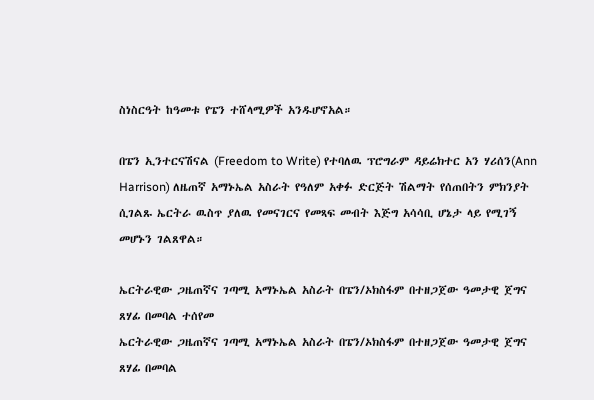ስነስርዓት ከዓመቱ የፔን ተሸላሚዎች አንዱሆኖአል።

በፔን ኢንተርናሽናል (Freedom to Write) የተባለዉ ፕሮግራም ዳይሬክተር አን ሃሪሰን(Ann Harrison) ለዜጠኛ አማኑኤል አስራት የዓለም አቀፉ ድርጅት ሽልማት የሰጠበትን ምክንያት ሲገልጹ ኤርትራ ዉስጥ ያለዉ የመናገርና የመጻፍ መብት እጅግ አሳሳቢ ሆኔታ ላይ የሚገኝ መሆኑን ገልጸዋል።

ኤርትራዊው ጋዜጠኛና ገጣሚ አማኑኤል አስራት በፔን/ኦክስፋም በተዘጋጀው ዓመታዊ ጀግና ጸሃፊ በመባል ተሰየመ
ኤርትራዊው ጋዜጠኛና ገጣሚ አማኑኤል አስራት በፔን/ኦክስፋም በተዘጋጀው ዓመታዊ ጀግና ጸሃፊ በመባል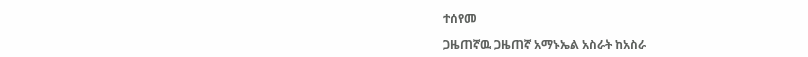ተሰየመ

ጋዜጠኛዉ ጋዜጠኛ አማኑኤል አስራት ከአስራ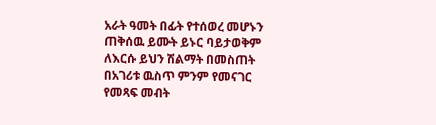አራት ዓመት በፊት የተሰወረ መሆኑን ጠቅሰዉ ይሙት ይኑር ባይታወቅም ለእርሱ ይህን ሽልማት በመስጠት በአገሪቱ ዉስጥ ምንም የመናገር የመጻፍ መብት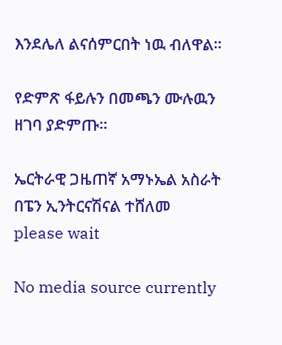እንደሌለ ልናሰምርበት ነዉ ብለዋል።

የድምጽ ፋይሉን በመጫን ሙሉዉን ዘገባ ያድምጡ።

ኤርትራዊ ጋዜጠኛ አማኑኤል አስራት በፔን ኢንትርናሽናል ተሸለመ
please wait

No media source currently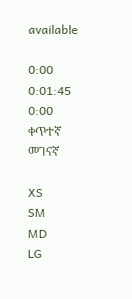available

0:00 0:01:45 0:00
ቀጥተኛ መገናኛ

XS
SM
MD
LG